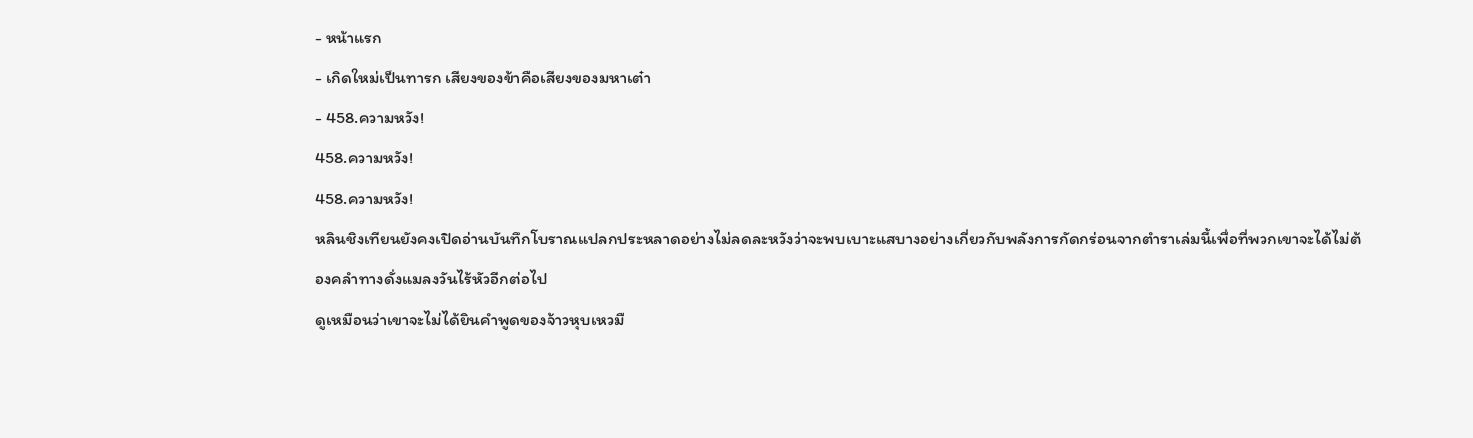- หน้าแรก
- เกิดใหม่เป็นทารก เสียงของข้าคือเสียงของมหาเต๋า
- 458.ความหวัง!
458.ความหวัง!
458.ความหวัง!
หลินชิงเทียนยังคงเปิดอ่านบันทึกโบราณแปลกประหลาดอย่างไม่ลดละหวังว่าจะพบเบาะแสบางอย่างเกี่ยวกับพลังการกัดกร่อนจากตำราเล่มนี้เพื่อที่พวกเขาจะได้ไม่ต้องคลำทางดั่งแมลงวันไร้หัวอีกต่อไป
ดูเหมือนว่าเขาจะไม่ได้ยินคำพูดของจ้าวหุบเหวมื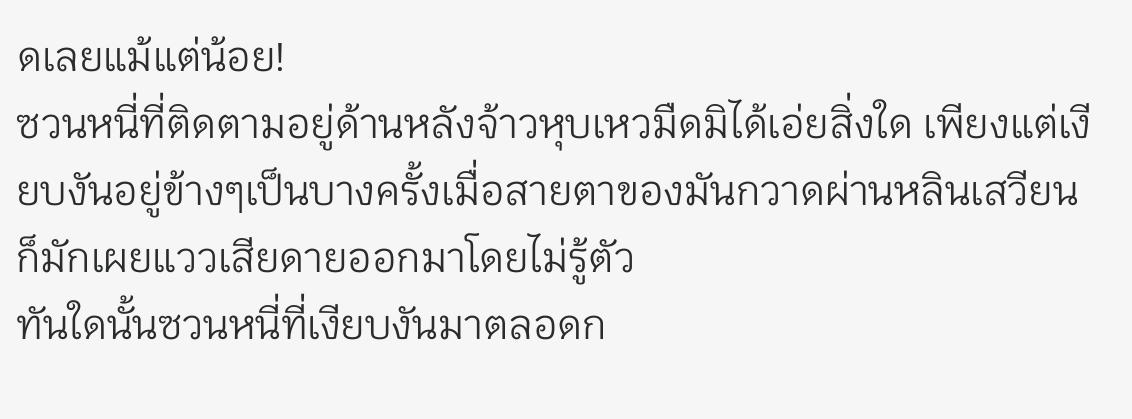ดเลยแม้แต่น้อย!
ซวนหนี่ที่ติดตามอยู่ด้านหลังจ้าวหุบเหวมืดมิได้เอ่ยสิ่งใด เพียงแต่เงียบงันอยู่ข้างๆเป็นบางครั้งเมื่อสายตาของมันกวาดผ่านหลินเสวียนก็มักเผยแววเสียดายออกมาโดยไม่รู้ตัว
ทันใดนั้นซวนหนี่ที่เงียบงันมาตลอดก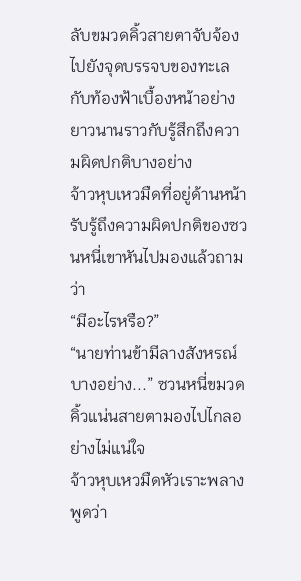ลับขมวดคิ้วสายตาจับจ้องไปยังจุดบรรจบของทะเลกับท้องฟ้าเบื้องหน้าอย่างยาวนานราวกับรู้สึกถึงความผิดปกติบางอย่าง
จ้าวหุบเหวมืดที่อยู่ด้านหน้ารับรู้ถึงความผิดปกติของซวนหนี่เขาหันไปมองแล้วถามว่า
“มีอะไรหรือ?”
“นายท่านข้ามีลางสังหรณ์บางอย่าง...” ซวนหนี่ขมวดคิ้วแน่นสายตามองไปไกลอย่างไม่แน่ใจ
จ้าวหุบเหวมืดหัวเราะพลางพูดว่า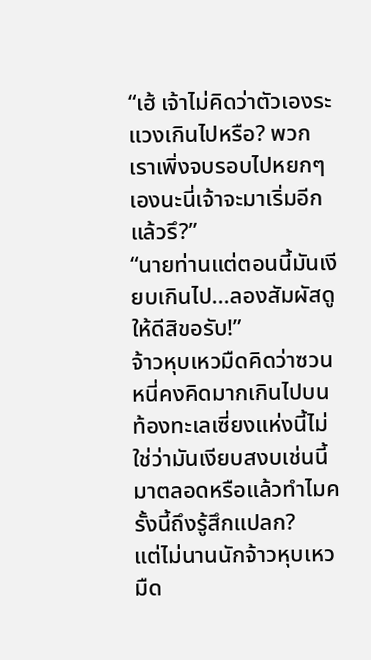“เฮ้ เจ้าไม่คิดว่าตัวเองระแวงเกินไปหรือ? พวกเราเพิ่งจบรอบไปหยกๆเองนะนี่เจ้าจะมาเริ่มอีกแล้วรึ?”
“นายท่านแต่ตอนนี้มันเงียบเกินไป...ลองสัมผัสดูให้ดีสิขอรับ!”
จ้าวหุบเหวมืดคิดว่าซวนหนี่คงคิดมากเกินไปบนท้องทะเลเซี่ยงแห่งนี้ไม่ใช่ว่ามันเงียบสงบเช่นนี้มาตลอดหรือแล้วทำไมครั้งนี้ถึงรู้สึกแปลก?
แต่ไม่นานนักจ้าวหุบเหวมืด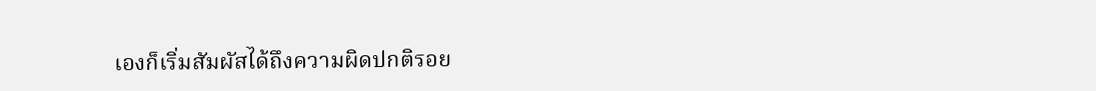เองก็เริ่มสัมผัสได้ถึงความผิดปกติรอย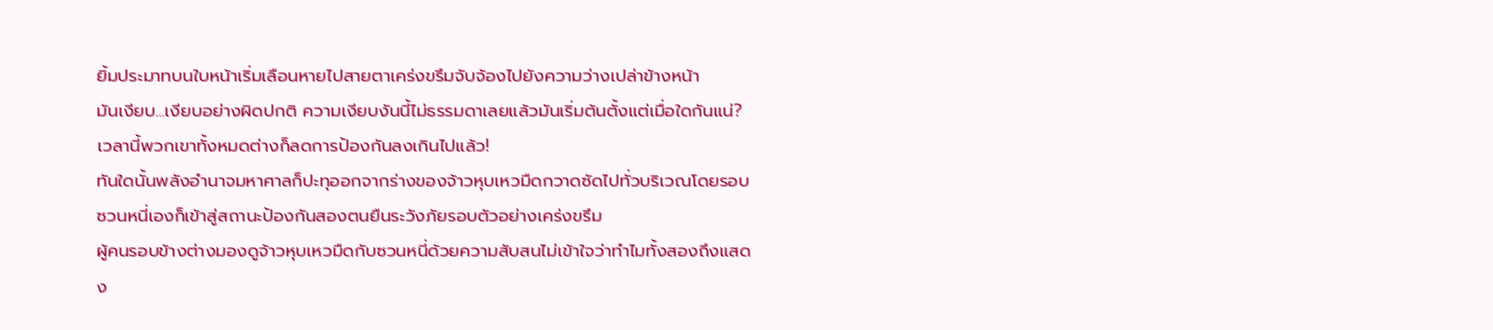ยิ้มประมาทบนใบหน้าเริ่มเลือนหายไปสายตาเคร่งขรึมจับจ้องไปยังความว่างเปล่าข้างหน้า
มันเงียบ...เงียบอย่างผิดปกติ ความเงียบงันนี้ไม่ธรรมดาเลยแล้วมันเริ่มต้นตั้งแต่เมื่อใดกันแน่?
เวลานี้พวกเขาทั้งหมดต่างก็ลดการป้องกันลงเกินไปแล้ว!
ทันใดนั้นพลังอำนาจมหาศาลก็ปะทุออกจากร่างของจ้าวหุบเหวมืดกวาดซัดไปทั่วบริเวณโดยรอบ
ซวนหนี่เองก็เข้าสู่สถานะป้องกันสองตนยืนระวังภัยรอบตัวอย่างเคร่งขรึม
ผู้คนรอบข้างต่างมองดูจ้าวหุบเหวมืดกับซวนหนี่ด้วยความสับสนไม่เข้าใจว่าทำไมทั้งสองถึงแสดง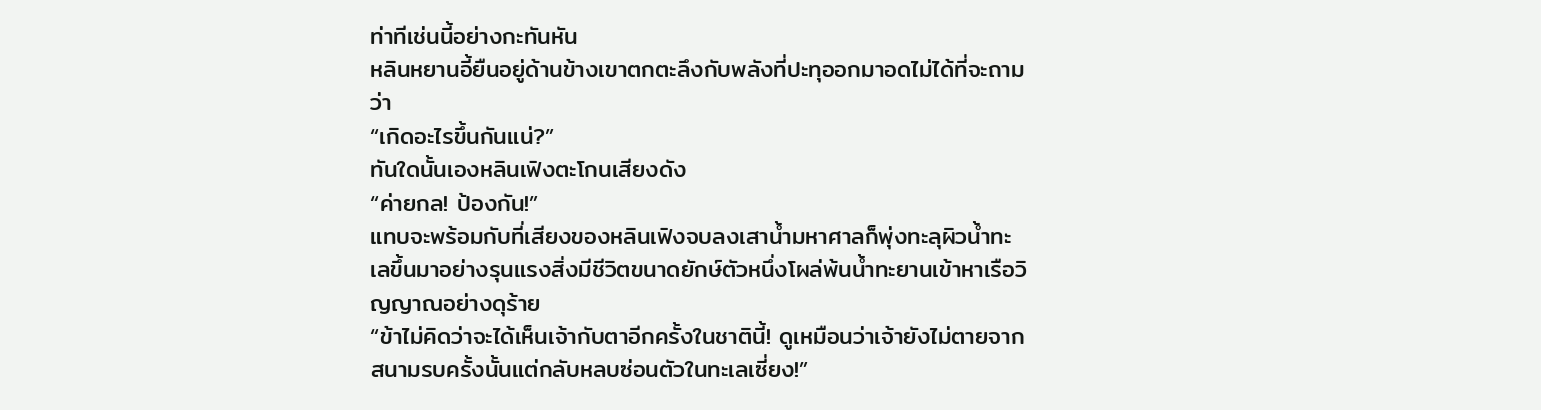ท่าทีเช่นนี้อย่างกะทันหัน
หลินหยานอี้ยืนอยู่ด้านข้างเขาตกตะลึงกับพลังที่ปะทุออกมาอดไม่ได้ที่จะถามว่า
“เกิดอะไรขึ้นกันแน่?”
ทันใดนั้นเองหลินเฟิงตะโกนเสียงดัง
“ค่ายกล! ป้องกัน!”
แทบจะพร้อมกับที่เสียงของหลินเฟิงจบลงเสาน้ำมหาศาลก็พุ่งทะลุผิวน้ำทะเลขึ้นมาอย่างรุนแรงสิ่งมีชีวิตขนาดยักษ์ตัวหนึ่งโผล่พ้นน้ำทะยานเข้าหาเรือวิญญาณอย่างดุร้าย
“ข้าไม่คิดว่าจะได้เห็นเจ้ากับตาอีกครั้งในชาตินี้! ดูเหมือนว่าเจ้ายังไม่ตายจากสนามรบครั้งนั้นแต่กลับหลบซ่อนตัวในทะเลเซี่ยง!”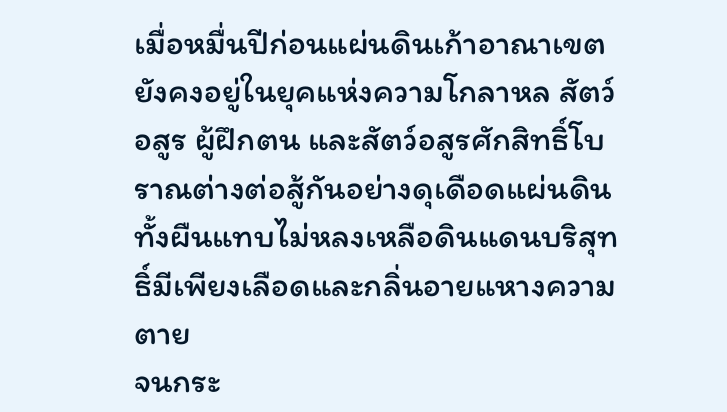เมื่อหมื่นปีก่อนแผ่นดินเก้าอาณาเขตยังคงอยู่ในยุคแห่งความโกลาหล สัตว์อสูร ผู้ฝึกตน และสัตว์อสูรศักสิทธิ์โบราณต่างต่อสู้กันอย่างดุเดือดแผ่นดินทั้งผืนแทบไม่หลงเหลือดินแดนบริสุทธิ์มีเพียงเลือดและกลิ่นอายแหางความตาย
จนกระ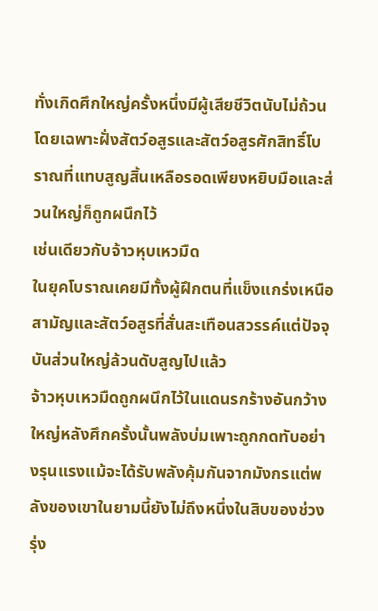ทั่งเกิดศึกใหญ่ครั้งหนึ่งมีผู้เสียชีวิตนับไม่ถ้วนโดยเฉพาะฝั่งสัตว์อสูรและสัตว์อสูรศักสิทธิ์โบราณที่แทบสูญสิ้นเหลือรอดเพียงหยิบมือและส่วนใหญ่ก็ถูกผนึกไว้
เช่นเดียวกับจ้าวหุบเหวมืด
ในยุคโบราณเคยมีทั้งผู้ฝึกตนที่แข็งแกร่งเหนือสามัญและสัตว์อสูรที่สั่นสะเทือนสวรรค์แต่ปัจจุบันส่วนใหญ่ล้วนดับสูญไปแล้ว
จ้าวหุบเหวมืดถูกผนึกไว้ในแดนรกร้างอันกว้างใหญ่หลังศึกครั้งนั้นพลังบ่มเพาะถูกกดทับอย่างรุนแรงแม้จะได้รับพลังคุ้มกันจากมังกรแต่พลังของเขาในยามนี้ยังไม่ถึงหนึ่งในสิบของช่วงรุ่ง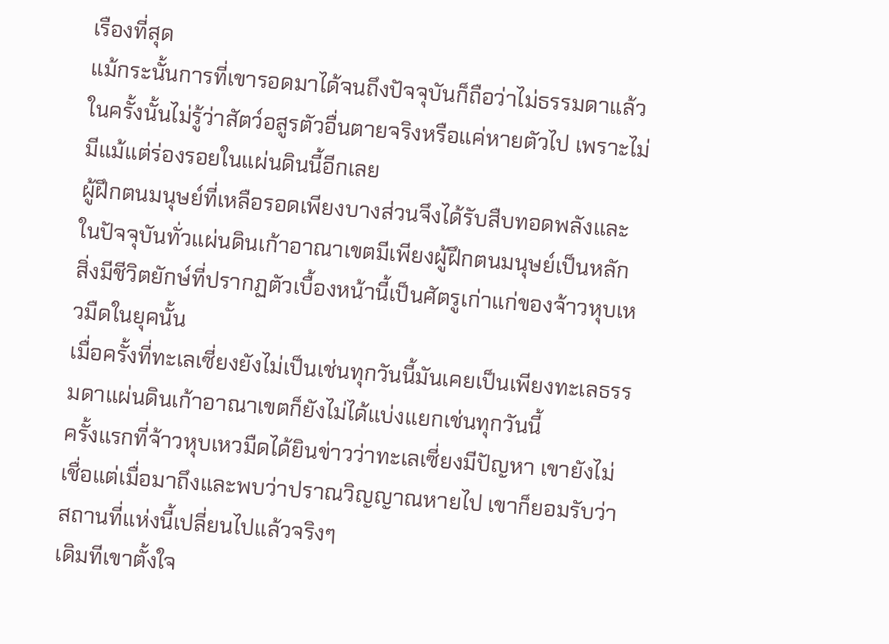เรืองที่สุด
แม้กระนั้นการที่เขารอดมาได้จนถึงปัจจุบันก็ถือว่าไม่ธรรมดาแล้ว
ในครั้งนั้นไม่รู้ว่าสัตว์อสูรตัวอื่นตายจริงหรือแค่หายตัวไป เพราะไม่มีแม้แต่ร่องรอยในแผ่นดินนี้อีกเลย
ผู้ฝึกตนมนุษย์ที่เหลือรอดเพียงบางส่วนจึงได้รับสืบทอดพลังและในปัจจุบันทั่วแผ่นดินเก้าอาณาเขตมีเพียงผู้ฝึกตนมนุษย์เป็นหลัก
สิ่งมีชีวิตยักษ์ที่ปรากฏตัวเบื้องหน้านี้เป็นศัตรูเก่าแก่ของจ้าวหุบเหวมืดในยุคนั้น
เมื่อครั้งที่ทะเลเซี่ยงยังไม่เป็นเช่นทุกวันนี้มันเคยเป็นเพียงทะเลธรรมดาแผ่นดินเก้าอาณาเขตก็ยังไม่ได้แบ่งแยกเช่นทุกวันนี้
ครั้งแรกที่จ้าวหุบเหวมืดได้ยินข่าวว่าทะเลเซี่ยงมีปัญหา เขายังไม่เชื่อแต่เมื่อมาถึงและพบว่าปราณวิญญาณหายไป เขาก็ยอมรับว่าสถานที่แห่งนี้เปลี่ยนไปแล้วจริงๆ
เดิมทีเขาตั้งใจ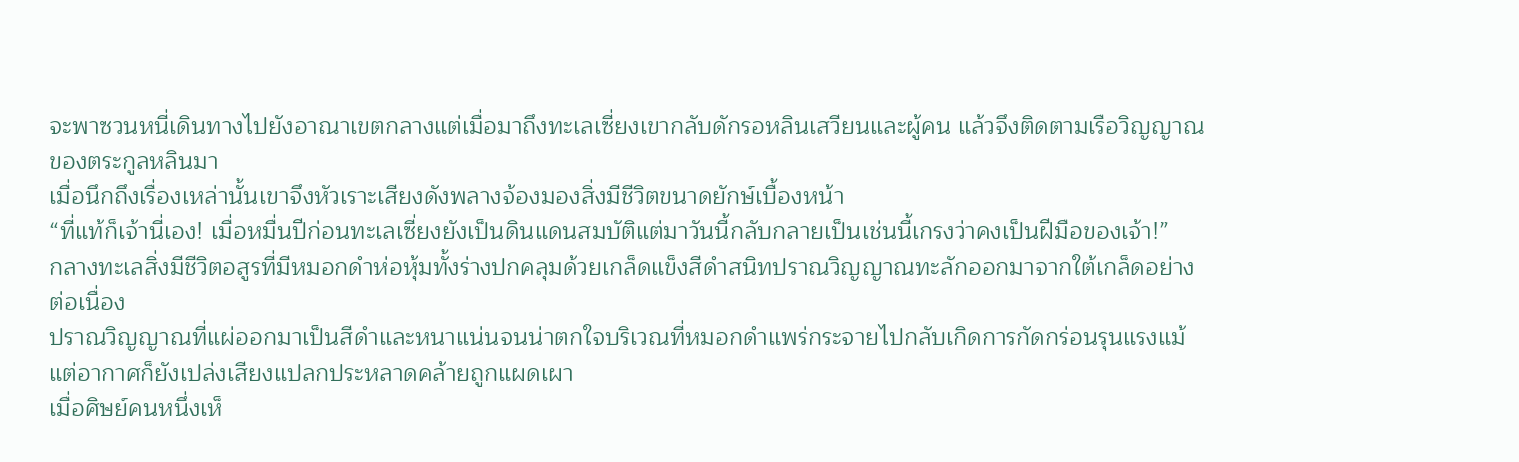จะพาซวนหนี่เดินทางไปยังอาณาเขตกลางแต่เมื่อมาถึงทะเลเซี่ยงเขากลับดักรอหลินเสวียนและผู้คน แล้วจึงติดตามเรือวิญญาณของตระกูลหลินมา
เมื่อนึกถึงเรื่องเหล่านั้นเขาจึงหัวเราะเสียงดังพลางจ้องมองสิ่งมีชีวิตขนาดยักษ์เบื้องหน้า
“ที่แท้ก็เจ้านี่เอง! เมื่อหมื่นปีก่อนทะเลเซี่ยงยังเป็นดินแดนสมบัติแต่มาวันนี้กลับกลายเป็นเช่นนี้เกรงว่าคงเป็นฝีมือของเจ้า!”
กลางทะเลสิ่งมีชีวิตอสูรที่มีหมอกดำห่อหุ้มทั้งร่างปกคลุมด้วยเกล็ดแข็งสีดำสนิทปราณวิญญาณทะลักออกมาจากใต้เกล็ดอย่างต่อเนื่อง
ปราณวิญญาณที่แผ่ออกมาเป็นสีดำและหนาแน่นจนน่าตกใจบริเวณที่หมอกดำแพร่กระจายไปกลับเกิดการกัดกร่อนรุนแรงแม้แต่อากาศก็ยังเปล่งเสียงแปลกประหลาดคล้ายถูกแผดเผา
เมื่อศิษย์คนหนึ่งเห็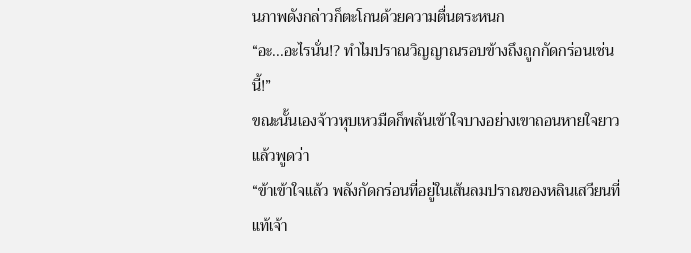นภาพดังกล่าวก็ตะโกนด้วยความตื่นตระหนก
“อะ...อะไรนั่น!? ทำไมปราณวิญญาณรอบข้างถึงถูกกัดกร่อนเช่นนี้!”
ขณะนั้นเองจ้าวหุบเหวมืดก็พลันเข้าใจบางอย่างเขาถอนหายใจยาวแล้วพูดว่า
“ข้าเข้าใจแล้ว พลังกัดกร่อนที่อยู่ในเส้นลมปราณของหลินเสวียนที่แท้เจ้า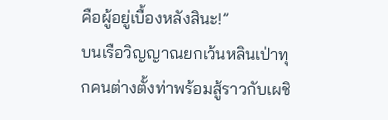คือผู้อยู่เบื้องหลังสินะ!”
บนเรือวิญญาณยกเว้นหลินเป่าทุกคนต่างตั้งท่าพร้อมสู้ราวกับเผชิ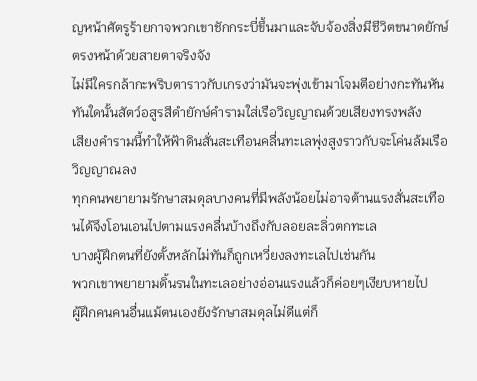ญหน้าศัตรูร้ายกาจพวกเขาชักกระบี่ขึ้นมาและจับจ้องสิ่งมีชีวิตขนาดยักษ์ตรงหน้าด้วยสายตาจริงจัง
ไม่มีใครกล้ากะพริบตาราวกับเกรงว่ามันจะพุ่งเข้ามาโจมตีอย่างกะทันหัน
ทันใดนั้นสัตว์อสูรสีดำยักษ์คำรามใส่เรือวิญญาณด้วยเสียงทรงพลัง
เสียงคำรามนี้ทำให้ฟ้าดินสั่นสะเทือนคลื่นทะเลพุ่งสูงราวกับจะโค่นล้มเรือวิญญาณลง
ทุกคนพยายามรักษาสมดุลบางคนที่มีพลังน้อยไม่อาจต้านแรงสั่นสะเทือนได้จึงโอนเอนไปตามแรงคลื่นบ้างถึงกับลอยละลิ่วตกทะเล
บางผู้ฝึกตนที่ยังตั้งหลักไม่ทันก็ถูกเหวี่ยงลงทะเลไปเช่นกัน
พวกเขาพยายามดิ้นรนในทะเลอย่างอ่อนแรงแล้วก็ค่อยๆเงียบหายไป
ผู้ฝึกคนคนอื่นแม้ตนเองยังรักษาสมดุลไม่ดีแต่ก็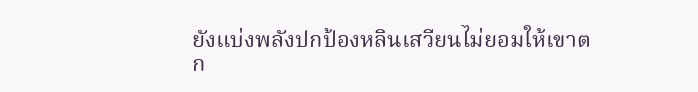ยังแบ่งพลังปกป้องหลินเสวียนไม่ยอมให้เขาตก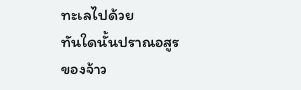ทะเลไปด้วย
ทันใดนั้นปราณอสูรของจ้าว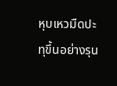หุบเหวมืดปะทุขึ้นอย่างรุน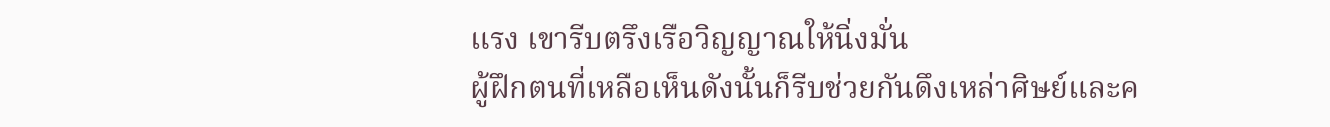แรง เขารีบตรึงเรือวิญญาณให้นิ่งมั่น
ผู้ฝึกตนที่เหลือเห็นดังนั้นก็รีบช่วยกันดึงเหล่าศิษย์และค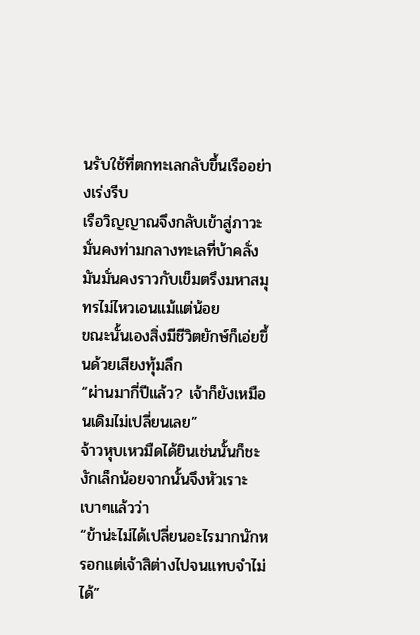นรับใช้ที่ตกทะเลกลับขึ้นเรืออย่างเร่งรีบ
เรือวิญญาณจึงกลับเข้าสู่ภาวะมั่นคงท่ามกลางทะเลที่บ้าคลั่งมันมั่นคงราวกับเข็มตรึงมหาสมุทรไม่ไหวเอนแม้แต่น้อย
ขณะนั้นเองสิ่งมีชีวิตยักษ์ก็เอ่ยขึ้นด้วยเสียงทุ้มลึก
“ผ่านมากี่ปีแล้ว? เจ้าก็ยังเหมือนเดิมไม่เปลี่ยนเลย”
จ้าวหุบเหวมืดได้ยินเช่นนั้นก็ชะงักเล็กน้อยจากนั้นจึงหัวเราะเบาๆแล้วว่า
“ข้าน่ะไม่ได้เปลี่ยนอะไรมากนักหรอกแต่เจ้าสิต่างไปจนแทบจำไม่ได้”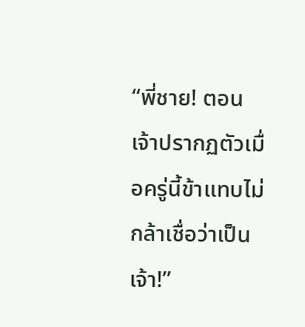“พี่ชาย! ตอนเจ้าปรากฏตัวเมื่อครู่นี้ข้าแทบไม่กล้าเชื่อว่าเป็นเจ้า!”